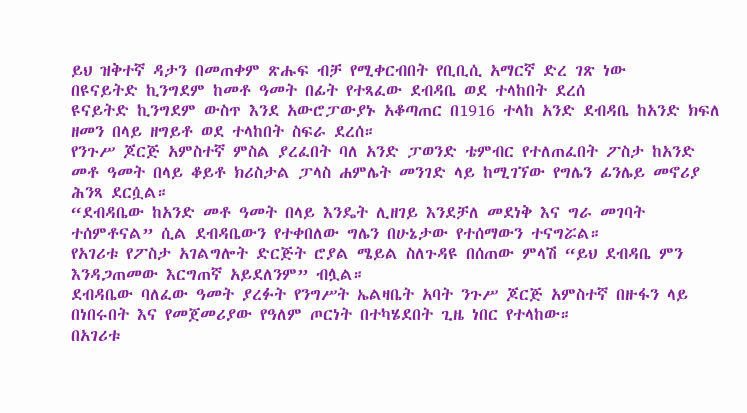ይህ ዝቅተኛ ዳታን በመጠቀም ጽሑፍ ብቻ የሚቀርብበት የቢቢሲ አማርኛ ድረ ገጽ ነው
በዩናይትድ ኪንግደም ከመቶ ዓመት በፊት የተጻፈው ደብዳቤ ወደ ተላከበት ደረሰ
ዩናይትድ ኪንግደም ውስጥ እንደ አውሮፓውያኑ አቆጣጠር በ1916 ተላከ አንድ ደብዳቤ ከአንድ ክፍለ ዘመን በላይ ዘግይቶ ወደ ተላከበት ስፍራ ደረሰ።
የንጉሥ ጆርጅ አምስተኛ ምስል ያረፈበት ባለ አንድ ፓወንድ ቴምብር የተለጠፈበት ፖስታ ከአንድ መቶ ዓመት በላይ ቆይቶ ክሪስታል ፓላስ ሐምሌት መንገድ ላይ ከሚገኘው የግሌን ፊንሌይ መኖሪያ ሕንጻ ደርሷል።
“ደብዳቤው ከአንድ መቶ ዓመት በላይ እንዴት ሊዘገይ እንደቻለ መደነቅ እና ግራ መገባት ተሰምቶናል” ሲል ደብዳቤውን የተቀበለው ግሌን በሁኔታው የተሰማውን ተናግሯል።
የአገሪቱ የፖስታ አገልግሎት ድርጅት ሮያል ሜይል ስለጉዳዩ በሰጠው ምላሽ “ይህ ደብዳቤ ምን እንዳጋጠመው እርግጠኛ አይደለንም” ብሏል።
ደብዳቤው ባለፈው ዓመት ያረፉት የንግሥት ኤልዛቤት አባት ንጉሥ ጆርጅ አምስተኛ በዙፋን ላይ በነበሩበት እና የመጀመሪያው የዓለም ጦርነት በተካሄደበት ጊዜ ነበር የተላከው።
በአገሪቱ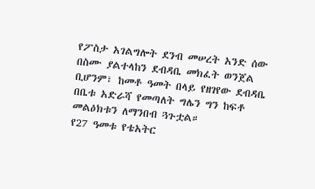የፖስታ አገልግሎት ደንብ መሠረት አንድ ሰው በስሙ ያልተላከን ደብዳቤ መክፈት ወንጀል ቢሆንም፣ ከመቶ ዓመት በላይ የዘገየው ደብዳቤ በቤቱ አድራሻ የመጣለት ግሌን ግን ከፍቶ መልዕክቱን ለማንበብ ጓጉቷል።
የ27 ዓመቱ የቴአትር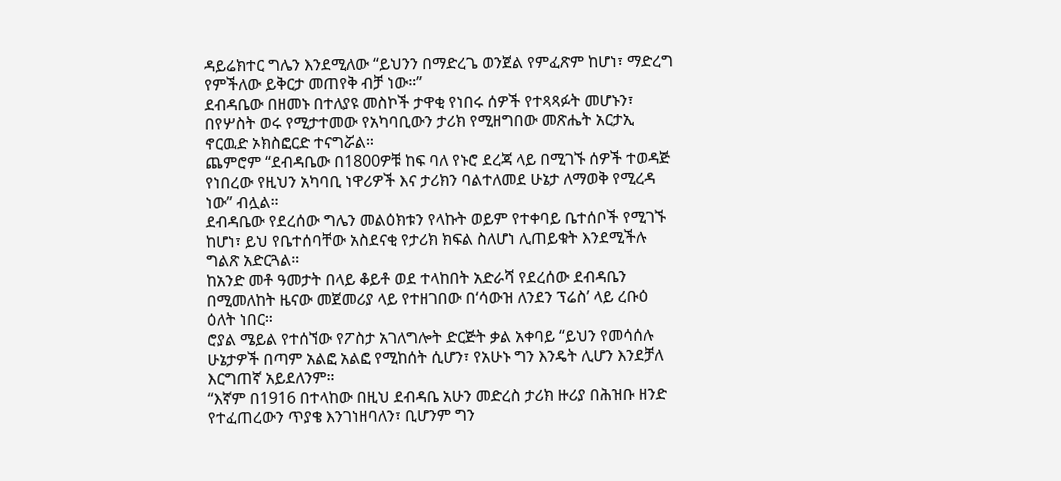ዳይሬክተር ግሌን እንደሚለው “ይህንን በማድረጌ ወንጀል የምፈጽም ከሆነ፣ ማድረግ የምችለው ይቅርታ መጠየቅ ብቻ ነው።”
ደብዳቤው በዘመኑ በተለያዩ መስኮች ታዋቂ የነበሩ ሰዎች የተጻጻፉት መሆኑን፣ በየሦስት ወሩ የሚታተመው የአካባቢውን ታሪክ የሚዘግበው መጽሔት አርታኢ ኖርዉድ ኦክስፎርድ ተናግሯል።
ጨምሮም “ደብዳቤው በ1800ዎቹ ከፍ ባለ የኑሮ ደረጃ ላይ በሚገኙ ሰዎች ተወዳጅ የነበረው የዚህን አካባቢ ነዋሪዎች እና ታሪክን ባልተለመደ ሁኔታ ለማወቅ የሚረዳ ነው” ብሏል።
ደብዳቤው የደረሰው ግሌን መልዕክቱን የላኩት ወይም የተቀባይ ቤተሰቦች የሚገኙ ከሆነ፣ ይህ የቤተሰባቸው አስደናቂ የታሪክ ክፍል ስለሆነ ሊጠይቁት እንደሚችሉ ግልጽ አድርጓል።
ከአንድ መቶ ዓመታት በላይ ቆይቶ ወደ ተላከበት አድራሻ የደረሰው ደብዳቤን በሚመለከት ዜናው መጀመሪያ ላይ የተዘገበው በ‘ሳውዝ ለንደን ፕሬስ’ ላይ ረቡዕ ዕለት ነበር።
ሮያል ሜይል የተሰኘው የፖስታ አገለግሎት ድርጅት ቃል አቀባይ “ይህን የመሳሰሉ ሁኔታዎች በጣም አልፎ አልፎ የሚከሰት ሲሆን፣ የአሁኑ ግን እንዴት ሊሆን እንደቻለ እርግጠኛ አይደለንም።
“እኛም በ1916 በተላከው በዚህ ደብዳቤ አሁን መድረስ ታሪክ ዙሪያ በሕዝቡ ዘንድ የተፈጠረውን ጥያቄ እንገነዘባለን፣ ቢሆንም ግን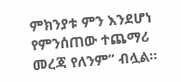ምክንያቱ ምን እንደሆነ የምንሰጠው ተጨማሪ መረጃ የለንም” ብሏል።